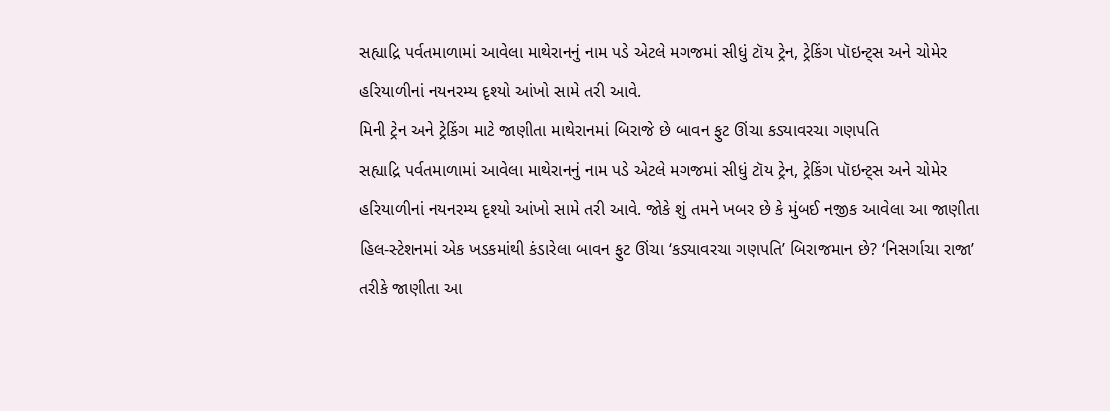સહ્યાદ્રિ પર્વતમાળામાં આવેલા માથેરાનનું નામ પડે એટલે મગજમાં સીધું ટૉય ટ્રેન, ટ્રેકિંગ પૉઇન્ટ્સ અને ચોમેર હરિયાળીનાં નયનરમ્ય દૃશ્યો આંખો સામે તરી આવે.
મિની ટ્રેન અને ટ્રેકિંગ માટે જાણીતા માથેરાનમાં બિરાજે છે બાવન ફુટ ઊંચા કડ્યાવરચા ગણપતિ
સહ્યાદ્રિ પર્વતમાળામાં આવેલા માથેરાનનું નામ પડે એટલે મગજમાં સીધું ટૉય ટ્રેન, ટ્રેકિંગ પૉઇન્ટ્સ અને ચોમેર હરિયાળીનાં નયનરમ્ય દૃશ્યો આંખો સામે તરી આવે. જોકે શું તમને ખબર છે કે મુંબઈ નજીક આવેલા આ જાણીતા હિલ-સ્ટેશનમાં એક ખડકમાંથી કંડારેલા બાવન ફુટ ઊંચા ‘કડ્યાવરચા ગણપતિ’ બિરાજમાન છે? ‘નિસર્ગાચા રાજા’ તરીકે જાણીતા આ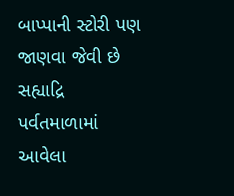બાપ્પાની સ્ટોરી પણ જાણવા જેવી છે
સહ્યાદ્રિ પર્વતમાળામાં આવેલા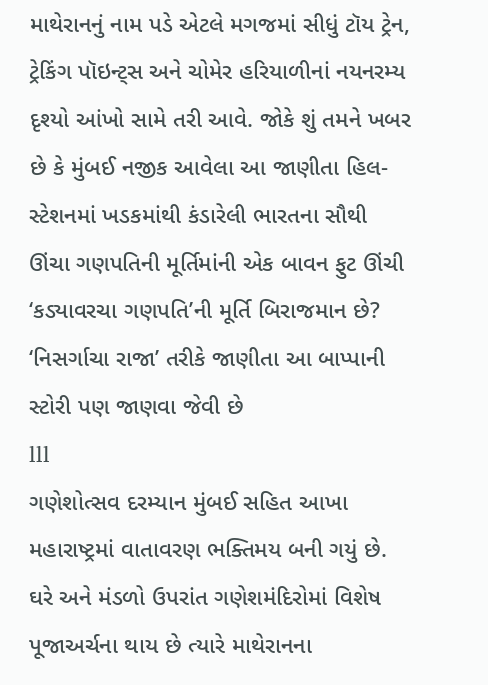માથેરાનનું નામ પડે એટલે મગજમાં સીધું ટૉય ટ્રેન, ટ્રેકિંગ પૉઇન્ટ્સ અને ચોમેર હરિયાળીનાં નયનરમ્ય દૃશ્યો આંખો સામે તરી આવે. જોકે શું તમને ખબર છે કે મુંબઈ નજીક આવેલા આ જાણીતા હિલ-સ્ટેશનમાં ખડકમાંથી કંડારેલી ભારતના સૌથી ઊંચા ગણપતિની મૂર્તિમાંની એક બાવન ફુટ ઊંચી ‘કડ્યાવરચા ગણપતિ’ની મૂર્તિ બિરાજમાન છે? ‘નિસર્ગાચા રાજા’ તરીકે જાણીતા આ બાપ્પાની સ્ટોરી પણ જાણવા જેવી છે
lll
ગણેશોત્સવ દરમ્યાન મુંબઈ સહિત આખા મહારાષ્ટ્રમાં વાતાવરણ ભક્તિમય બની ગયું છે. ઘરે અને મંડળો ઉપરાંત ગણેશમંદિરોમાં વિશેષ પૂજાઅર્ચના થાય છે ત્યારે માથેરાનના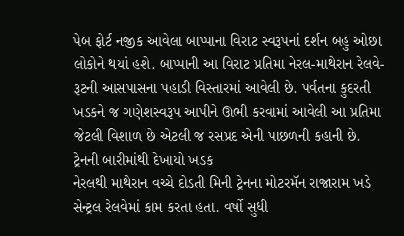પેબ ફોર્ટ નજીક આવેલા બાપ્પાના વિરાટ સ્વરૂપનાં દર્શન બહુ ઓછા લોકોને થયાં હશે. બાપ્પાની આ વિરાટ પ્રતિમા નેરલ-માથેરાન રેલવે-રૂટની આસપાસના પહાડી વિસ્તારમાં આવેલી છે. પર્વતના કુદરતી ખડકને જ ગણેશસ્વરૂપ આપીને ઊભી કરવામાં આવેલી આ પ્રતિમા જેટલી વિશાળ છે એટલી જ રસપ્રદ એની પાછળની કહાની છે.
ટ્રેનની બારીમાંથી દેખાયો ખડક
નેરલથી માથેરાન વચ્ચે દોડતી મિની ટ્રેનના મોટરમૅન રાજારામ ખડે સેન્ટ્રલ રેલવેમાં કામ કરતા હતા. વર્ષો સુધી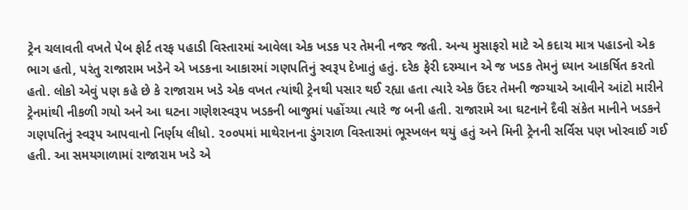ટ્રેન ચલાવતી વખતે પેબ ફોર્ટ તરફ પહાડી વિસ્તારમાં આવેલા એક ખડક પર તેમની નજર જતી. અન્ય મુસાફરો માટે એ કદાચ માત્ર પહાડનો એક ભાગ હતો, પરંતુ રાજારામ ખડેને એ ખડકના આકારમાં ગણપતિનું સ્વરૂપ દેખાતું હતું. દરેક ફેરી દરમ્યાન એ જ ખડક તેમનું ધ્યાન આકર્ષિત કરતો હતો. લોકો એવું પણ કહે છે કે રાજારામ ખડે એક વખત ત્યાંથી ટ્રેનથી પસાર થઈ રહ્યા હતા ત્યારે એક ઉંદર તેમની જગ્યાએ આવીને આંટો મારીને ટ્રેનમાંથી નીકળી ગયો અને આ ઘટના ગણેશસ્વરૂપ ખડકની બાજુમાં પહોંચ્યા ત્યારે જ બની હતી. રાજારામે આ ઘટનાને દૈવી સંકેત માનીને ખડકને ગણપતિનું સ્વરૂપ આપવાનો નિર્ણય લીધો. ૨૦૦૫માં માથેરાનના ડુંગરાળ વિસ્તારમાં ભૂસ્ખલન થયું હતું અને મિની ટ્રેનની સર્વિસ પણ ખોરવાઈ ગઈ હતી. આ સમયગાળામાં રાજારામ ખડે એ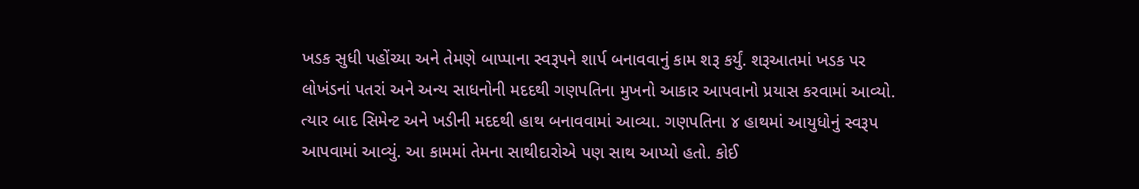ખડક સુધી પહોંચ્યા અને તેમણે બાપ્પાના સ્વરૂપને શાર્પ બનાવવાનું કામ શરૂ કર્યું. શરૂઆતમાં ખડક પર લોખંડનાં પતરાં અને અન્ય સાધનોની મદદથી ગણપતિના મુખનો આકાર આપવાનો પ્રયાસ કરવામાં આવ્યો. ત્યાર બાદ સિમેન્ટ અને ખડીની મદદથી હાથ બનાવવામાં આવ્યા. ગણપતિના ૪ હાથમાં આયુધોનું સ્વરૂપ આપવામાં આવ્યું. આ કામમાં તેમના સાથીદારોએ પણ સાથ આપ્યો હતો. કોઈ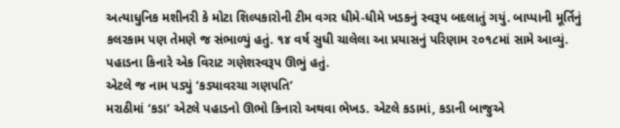અત્યાધુનિક મશીનરી કે મોટા શિલ્પકારોની ટીમ વગર ધીમે-ધીમે ખડકનું સ્વરૂપ બદલાતું ગયું. બાપ્પાની મૂર્તિનું કલરકામ પણ તેમણે જ સંભાળ્યું હતું. ૧૪ વર્ષ સુધી ચાલેલા આ પ્રયાસનું પરિણામ ૨૦૧૮માં સામે આવ્યું. પહાડના કિનારે એક વિરાટ ગણેશસ્વરૂપ ઊભું હતું.
એટલે જ નામ પડ્યું ‘કડ્યાવરચા ગણપતિ’
મરાઠીમાં ‘કડા’ એટલે પહાડનો ઊભો કિનારો અથવા ભેખડ. એટલે કડામાં, કડાની બાજુએ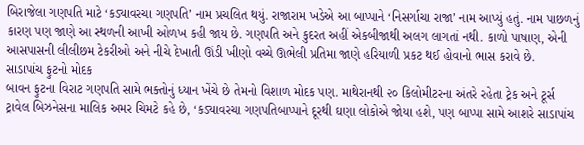બિરાજેલા ગણપતિ માટે ‘કડ્યાવરચા ગણપતિ’ નામ પ્રચલિત થયું. રાજારામ ખડેએ આ બાપ્પાને ‘નિસર્ગાચા રાજા’ નામ આપ્યું હતું. નામ પાછળનું કારણ પણ જાણે આ સ્થળની આખી ઓળખ કહી જાય છે. ગણપતિ અને કુદરત અહીં એકબીજાથી અલગ લાગતાં નથી. કાળો પાષાણ, એની આસપાસની લીલીછમ ટેકરીઓ અને નીચે દેખાતી ઊંડી ખીણો વચ્ચે ઊભેલી પ્રતિમા જાણે હરિયાળી પ્રકટ થઈ હોવાનો ભાસ કરાવે છે.
સાડાપાંચ ફુટનો મોદક
બાવન ફુટના વિરાટ ગણપતિ સામે ભક્તોનું ધ્યાન ખેંચે છે તેમનો વિશાળ મોદક પણ. માથેરાનથી ૨૦ કિલોમીટરના અંતરે રહેતા ટ્રેક અને ટૂર્સ ટ્રાવેલ બિઝનેસના માલિક અમર ચિમટે કહે છે, ‘કડ્યાવરચા ગણપતિબાપ્પાને દૂરથી ઘણા લોકોએ જોયા હશે, પણ બાપ્પા સામે આશરે સાડાપાંચ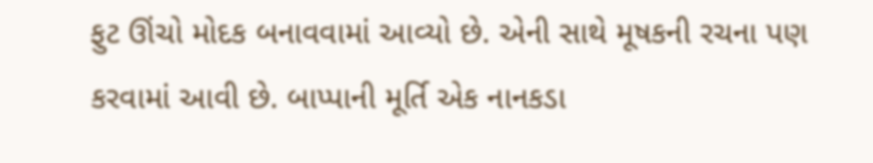ફુટ ઊંચો મોદક બનાવવામાં આવ્યો છે. એની સાથે મૂષકની રચના પણ કરવામાં આવી છે. બાપ્પાની મૂર્તિ એક નાનકડા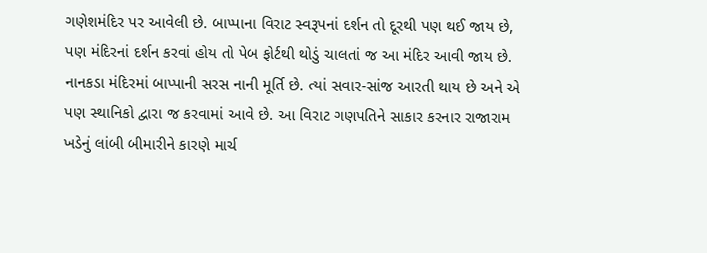ગણેશમંદિર પર આવેલી છે. બાપ્પાના વિરાટ સ્વરૂપનાં દર્શન તો દૂરથી પણ થઈ જાય છે, પણ મંદિરનાં દર્શન કરવાં હોય તો પેબ ફોર્ટથી થોડું ચાલતાં જ આ મંદિર આવી જાય છે. નાનકડા મંદિરમાં બાપ્પાની સરસ નાની મૂર્તિ છે. ત્યાં સવાર-સાંજ આરતી થાય છે અને એ પણ સ્થાનિકો દ્વારા જ કરવામાં આવે છે. આ વિરાટ ગણપતિને સાકાર કરનાર રાજારામ ખડેનું લાંબી બીમારીને કારણે માર્ચ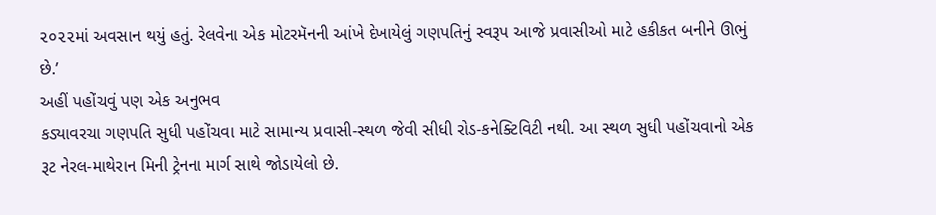૨૦૨૨માં અવસાન થયું હતું. રેલવેના એક મોટરમૅનની આંખે દેખાયેલું ગણપતિનું સ્વરૂપ આજે પ્રવાસીઓ માટે હકીકત બનીને ઊભું છે.’
અહીં પહોંચવું પણ એક અનુભવ
કડ્યાવરચા ગણપતિ સુધી પહોંચવા માટે સામાન્ય પ્રવાસી-સ્થળ જેવી સીધી રોડ-કનેક્ટિવિટી નથી. આ સ્થળ સુધી પહોંચવાનો એક રૂટ નેરલ-માથેરાન મિની ટ્રેનના માર્ગ સાથે જોડાયેલો છે.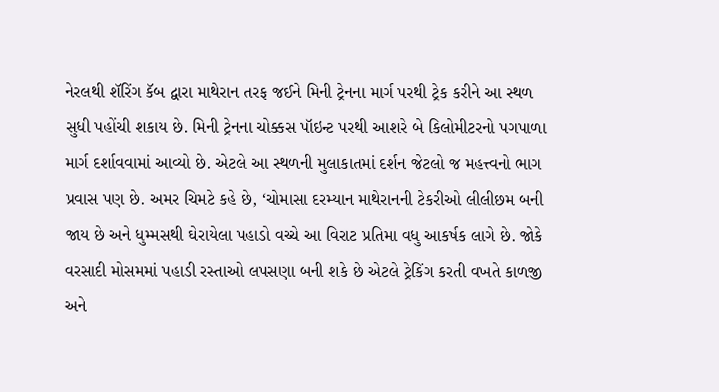નેરલથી શૅરિંગ કૅબ દ્વારા માથેરાન તરફ જઈને મિની ટ્રેનના માર્ગ પરથી ટ્રેક કરીને આ સ્થળ સુધી પહોંચી શકાય છે. મિની ટ્રેનના ચોક્કસ પૉઇન્ટ પરથી આશરે બે કિલોમીટરનો પગપાળા માર્ગ દર્શાવવામાં આવ્યો છે. એટલે આ સ્થળની મુલાકાતમાં દર્શન જેટલો જ મહત્ત્વનો ભાગ પ્રવાસ પણ છે. અમર ચિમટે કહે છે, ‘ચોમાસા દરમ્યાન માથેરાનની ટેકરીઓ લીલીછમ બની જાય છે અને ધુમ્મસથી ઘેરાયેલા પહાડો વચ્ચે આ વિરાટ પ્રતિમા વધુ આકર્ષક લાગે છે. જોકે વરસાદી મોસમમાં પહાડી રસ્તાઓ લપસણા બની શકે છે એટલે ટ્રેકિંગ કરતી વખતે કાળજી અને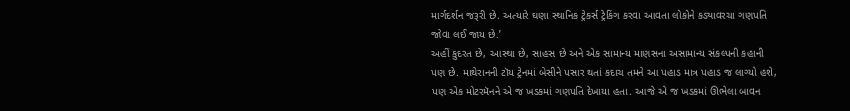માર્ગદર્શન જરૂરી છે. અત્યારે ઘણા સ્થાનિક ટ્રેકર્સ ટ્રેકિંગ કરવા આવતા લોકોને કડ્યાવરચા ગણપતિ જોવા લઈ જાય છે.’
અહીં કુદરત છે, આસ્થા છે, સાહસ છે અને એક સામાન્ય માણસના અસામાન્ય સંકલ્પની કહાની પણ છે. માથેરાનની ટૉય ટ્રેનમાં બેસીને પસાર થતાં કદાચ તમને આ પહાડ માત્ર પહાડ જ લાગ્યો હશે, પણ એક મોટરમૅનને એ જ ખડકમાં ગણપતિ દેખાયા હતા. આજે એ જ ખડકમાં ઊભેલા બાવન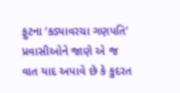ફુટના ‘કડ્યાવરચા ગણપતિ’ પ્રવાસીઓને જાણે એ જ વાત યાદ અપાવે છે કે કુદરત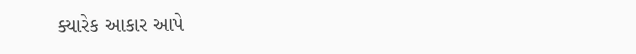ક્યારેક આકાર આપે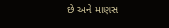છે અને માણસ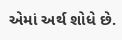એમાં અર્થ શોધે છે.